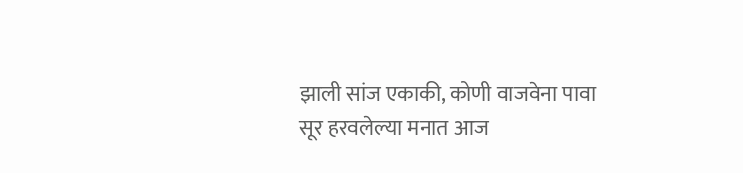झाली सांज एकाकी, कोणी वाजवेना पावा
सूर हरवलेल्या मनात आज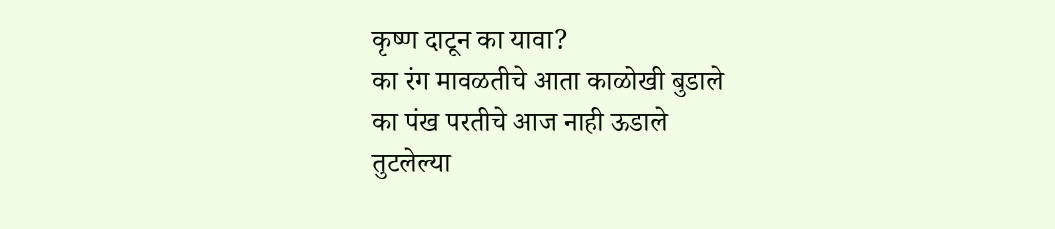कृष्ण दाटून का यावा?
का रंग मावळतीचे आता काळोखी बुडाले
का पंख परतीचे आज नाही ऊडाले
तुटलेल्या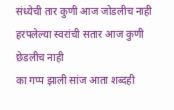संध्येची तार कुणी आज जोडलीच नाही
हरपलेल्या स्वरांची सतार आज कुणी छेडलीच नाही
का गप्प झाली सांज आता शब्दही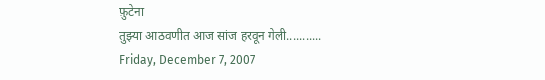फ़ुटेना
तुझ्या आठवणीत आज सांज हरवून गेली...........
Friday, December 7, 2007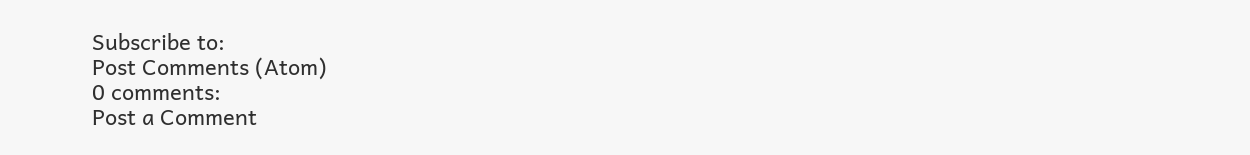Subscribe to:
Post Comments (Atom)
0 comments:
Post a Comment